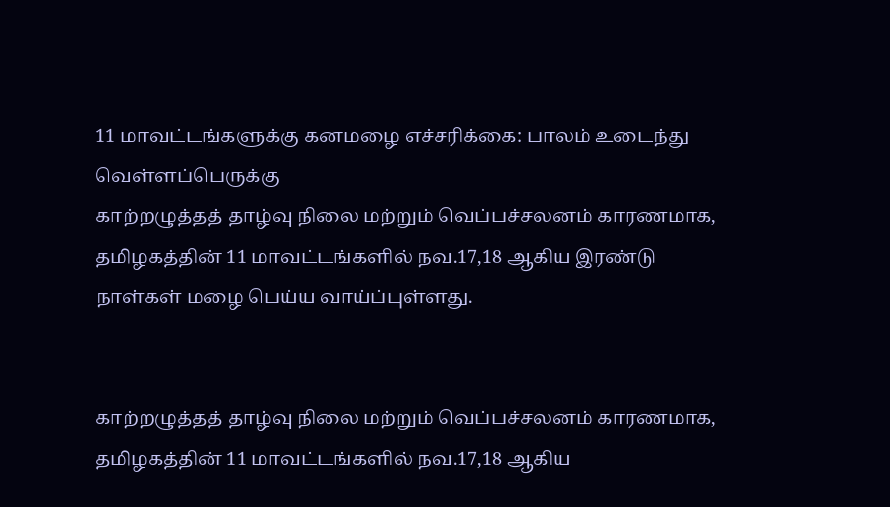11 மாவட்டங்களுக்கு கனமழை எச்சரிக்கை: பாலம் உடைந்து வெள்ளப்பெருக்கு
காற்றழுத்தத் தாழ்வு நிலை மற்றும் வெப்பச்சலனம் காரணமாக, தமிழகத்தின் 11 மாவட்டங்களில் நவ.17,18 ஆகிய இரண்டு நாள்கள் மழை பெய்ய வாய்ப்புள்ளது.


காற்றழுத்தத் தாழ்வு நிலை மற்றும் வெப்பச்சலனம் காரணமாக, தமிழகத்தின் 11 மாவட்டங்களில் நவ.17,18 ஆகிய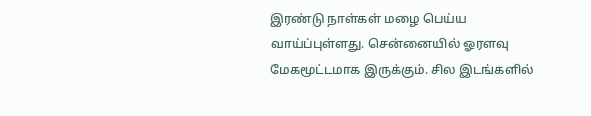இரண்டு நாள்கள் மழை பெய்ய வாய்ப்புள்ளது. சென்னையில் ஓரளவு மேகமூட்டமாக இருக்கும். சில இடங்களில்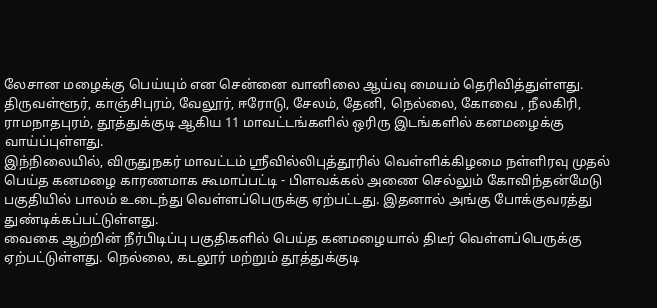லேசான மழைக்கு பெய்யும் என சென்னை வானிலை ஆய்வு மையம் தெரிவித்துள்ளது.
திருவள்ளூர், காஞ்சிபுரம், வேலூர், ஈரோடு, சேலம், தேனி, நெல்லை, கோவை , நீலகிரி, ராமநாதபுரம், தூத்துக்குடி ஆகிய 11 மாவட்டங்களில் ஒரிரு இடங்களில் கனமழைக்கு வாய்ப்புள்ளது.
இந்நிலையில், விருதுநகர் மாவட்டம் ஸ்ரீவில்லிபுத்தூரில் வெள்ளிக்கிழமை நள்ளிரவு முதல் பெய்த கனமழை காரணமாக கூமாப்பட்டி - பிளவக்கல் அணை செல்லும் கோவிந்தன்மேடு பகுதியில் பாலம் உடைந்து வெள்ளப்பெருக்கு ஏற்பட்டது. இதனால் அங்கு போக்குவரத்து துண்டிக்கப்பட்டுள்ளது.
வைகை ஆற்றின் நீர்பிடிப்பு பகுதிகளில் பெய்த கனமழையால் திடீர் வெள்ளப்பெருக்கு ஏற்பட்டுள்ளது. நெல்லை, கடலூர் மற்றும் தூத்துக்குடி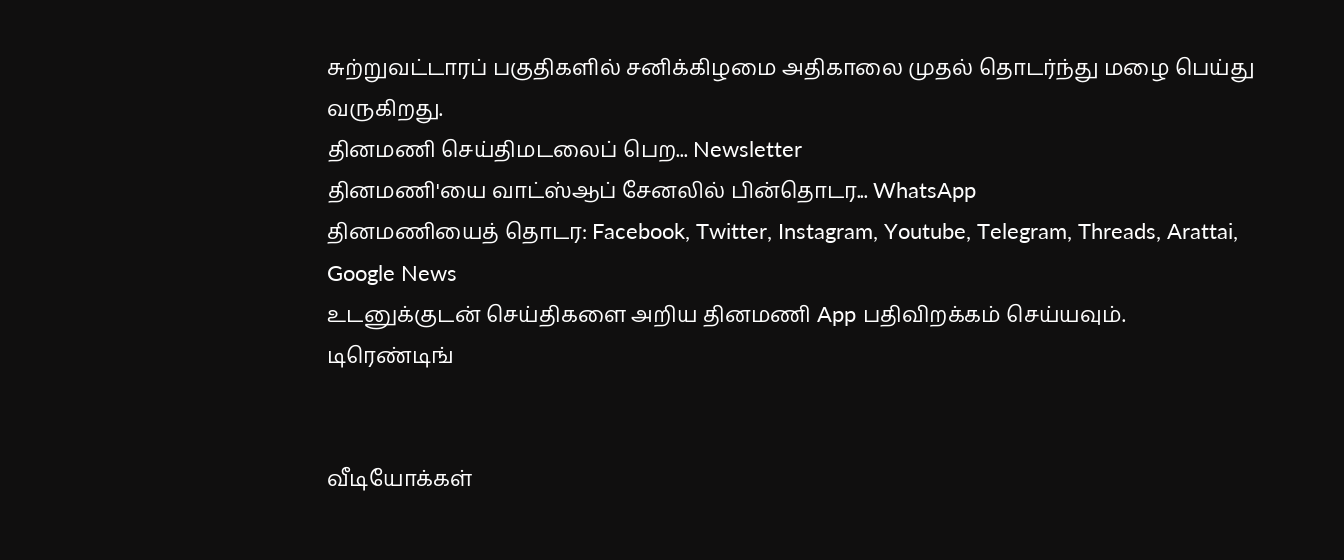சுற்றுவட்டாரப் பகுதிகளில் சனிக்கிழமை அதிகாலை முதல் தொடர்ந்து மழை பெய்து வருகிறது.
தினமணி செய்திமடலைப் பெற... Newsletter
தினமணி'யை வாட்ஸ்ஆப் சேனலில் பின்தொடர... WhatsApp
தினமணியைத் தொடர: Facebook, Twitter, Instagram, Youtube, Telegram, Threads, Arattai, Google News
உடனுக்குடன் செய்திகளை அறிய தினமணி App பதிவிறக்கம் செய்யவும்.
டிரெண்டிங்


வீடியோக்கள்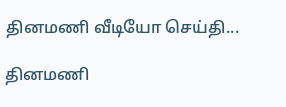தினமணி வீடியோ செய்தி...

தினமணி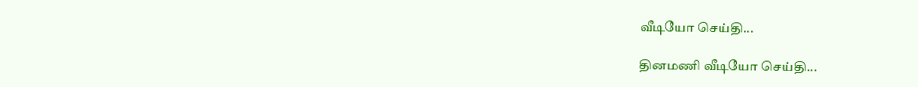வீடியோ செய்தி...

தினமணி வீடியோ செய்தி...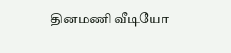தினமணி வீடியோ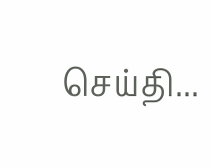செய்தி...